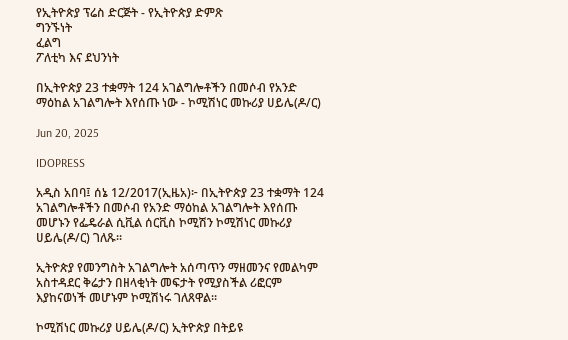የኢትዮጵያ ፕሬስ ድርጅት - የኢትዮጵያ ድምጽ
ግንኙነት
ፈልግ
ፖለቲካ እና ደህንነት

በኢትዮጵያ 23 ተቋማት 124 አገልግሎቶችን በመሶብ የአንድ ማዕከል አገልግሎት እየሰጡ ነው - ኮሚሽነር መኩሪያ ሀይሌ(ዶ/ር)

Jun 20, 2025

IDOPRESS

አዲስ አበባ፤ ሰኔ 12/2017(ኢዜአ)፦ በኢትዮጵያ 23 ተቋማት 124 አገልግሎቶችን በመሶብ የአንድ ማዕከል አገልግሎት እየሰጡ መሆኑን የፌዴራል ሲቪል ሰርቪስ ኮሚሽን ኮሚሽነር መኩሪያ ሀይሌ(ዶ/ር) ገለጹ፡፡

ኢትዮጵያ የመንግስት አገልግሎት አሰጣጥን ማዘመንና የመልካም አስተዳደር ቅሬታን በዘላቂነት መፍታት የሚያስችል ሪፎርም እያከናወነች መሆኑም ኮሚሽነሩ ገለጸዋል።

ኮሚሽነር መኩሪያ ሀይሌ(ዶ/ር) ኢትዮጵያ በትይዩ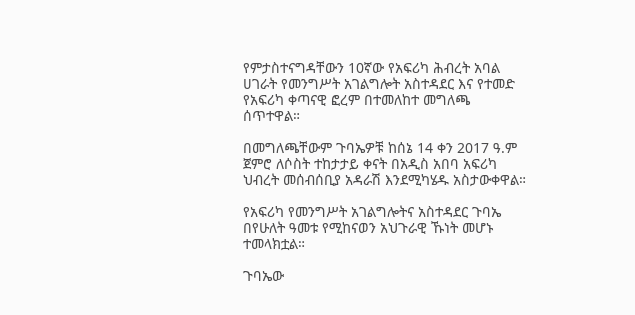የምታስተናግዳቸውን 10ኛው የአፍሪካ ሕብረት አባል ሀገራት የመንግሥት አገልግሎት አስተዳደር እና የተመድ የአፍሪካ ቀጣናዊ ፎረም በተመለከተ መግለጫ ሰጥተዋል።

በመግለጫቸውም ጉባኤዎቹ ከሰኔ 14 ቀን 2017 ዓ.ም ጀምሮ ለሶስት ተከታታይ ቀናት በአዲስ አበባ አፍሪካ ህብረት መሰብሰቢያ አዳራሽ እንደሚካሄዱ አስታውቀዋል።

የአፍሪካ የመንግሥት አገልግሎትና አስተዳደር ጉባኤ በየሁለት ዓመቱ የሚከናወን አህጉራዊ ኹነት መሆኑ ተመላክቷል።

ጉባኤው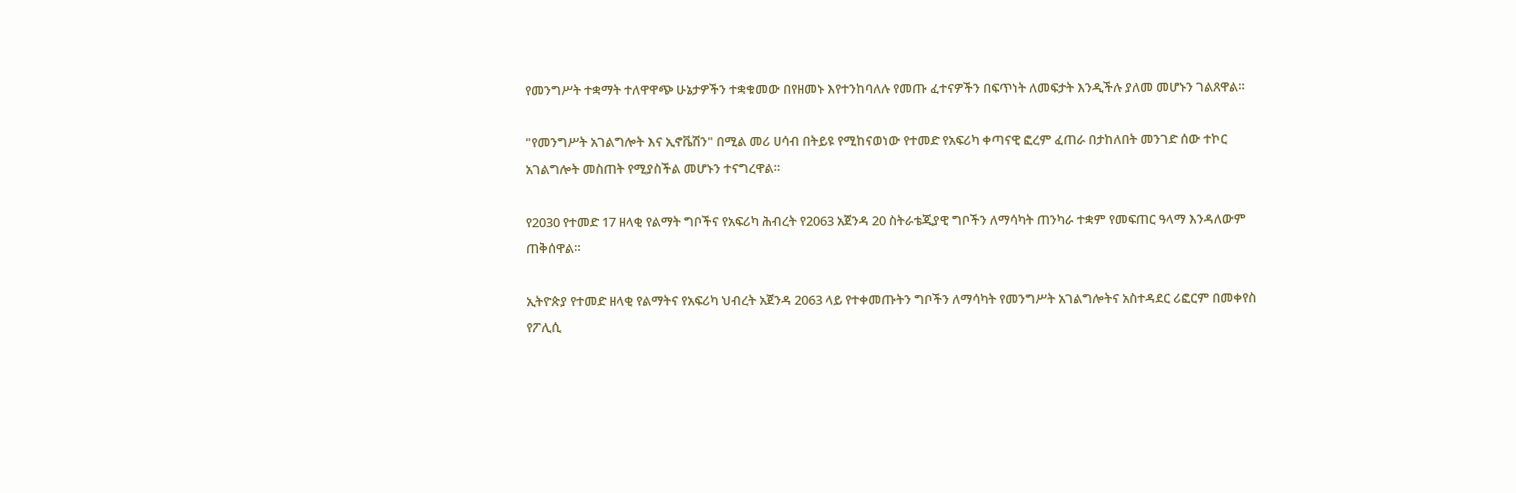የመንግሥት ተቋማት ተለዋዋጭ ሁኔታዎችን ተቋቁመው በየዘመኑ እየተንከባለሉ የመጡ ፈተናዎችን በፍጥነት ለመፍታት እንዲችሉ ያለመ መሆኑን ገልጸዋል።

"የመንግሥት አገልግሎት እና ኢኖቬሽን" በሚል መሪ ሀሳብ በትይዩ የሚከናወነው የተመድ የአፍሪካ ቀጣናዊ ፎረም ፈጠራ በታከለበት መንገድ ሰው ተኮር አገልግሎት መስጠት የሚያስችል መሆኑን ተናግረዋል።

የ2030 የተመድ 17 ዘላቂ የልማት ግቦችና የአፍሪካ ሕብረት የ2063 አጀንዳ 20 ስትራቴጂያዊ ግቦችን ለማሳካት ጠንካራ ተቋም የመፍጠር ዓላማ እንዳለውም ጠቅሰዋል።

ኢትዮጵያ የተመድ ዘላቂ የልማትና የአፍሪካ ህብረት አጀንዳ 2063 ላይ የተቀመጡትን ግቦችን ለማሳካት የመንግሥት አገልግሎትና አስተዳደር ሪፎርም በመቀየስ የፖሊሲ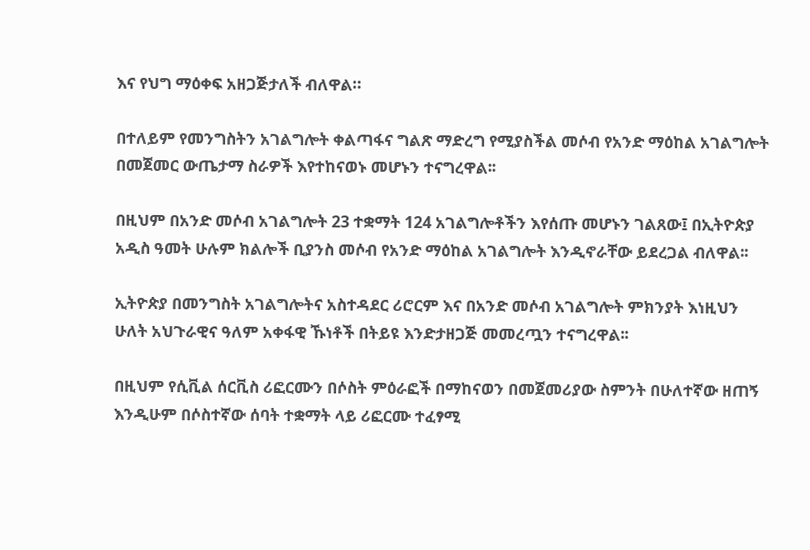እና የህግ ማዕቀፍ አዘጋጅታለች ብለዋል።

በተለይም የመንግስትን አገልግሎት ቀልጣፋና ግልጽ ማድረግ የሚያስችል መሶብ የአንድ ማዕከል አገልግሎት በመጀመር ውጤታማ ስራዎች እየተከናወኑ መሆኑን ተናግረዋል፡፡

በዚህም በአንድ መሶብ አገልግሎት 23 ተቋማት 124 አገልግሎቶችን እየሰጡ መሆኑን ገልጸው፤ በኢትዮጵያ አዲስ ዓመት ሁሉም ክልሎች ቢያንስ መሶብ የአንድ ማዕከል አገልግሎት እንዲኖራቸው ይደረጋል ብለዋል፡፡

ኢትዮጵያ በመንግስት አገልግሎትና አስተዳደር ሪሮርም እና በአንድ መሶብ አገልግሎት ምክንያት እነዚህን ሁለት አህጉራዊና ዓለም አቀፋዊ ኹነቶች በትይዩ እንድታዘጋጅ መመረጧን ተናግረዋል፡፡

በዚህም የሲቪል ሰርቪስ ሪፎርሙን በሶስት ምዕራፎች በማከናወን በመጀመሪያው ስምንት በሁለተኛው ዘጠኝ እንዲሁም በሶስተኛው ሰባት ተቋማት ላይ ሪፎርሙ ተፈፃሚ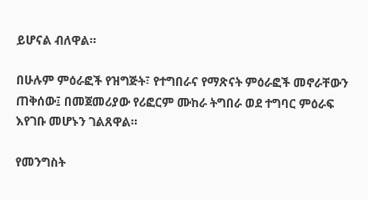ይሆናል ብለዋል።

በሁሉም ምዕራፎች የዝግጅት፣ የተግበራና የማጽናት ምዕራፎች መኖራቸውን ጠቅሰው፤ በመጀመሪያው የሪፎርም ሙከራ ትግበራ ወደ ተግባር ምዕራፍ እየገቡ መሆኑን ገልጸዋል።

የመንግስት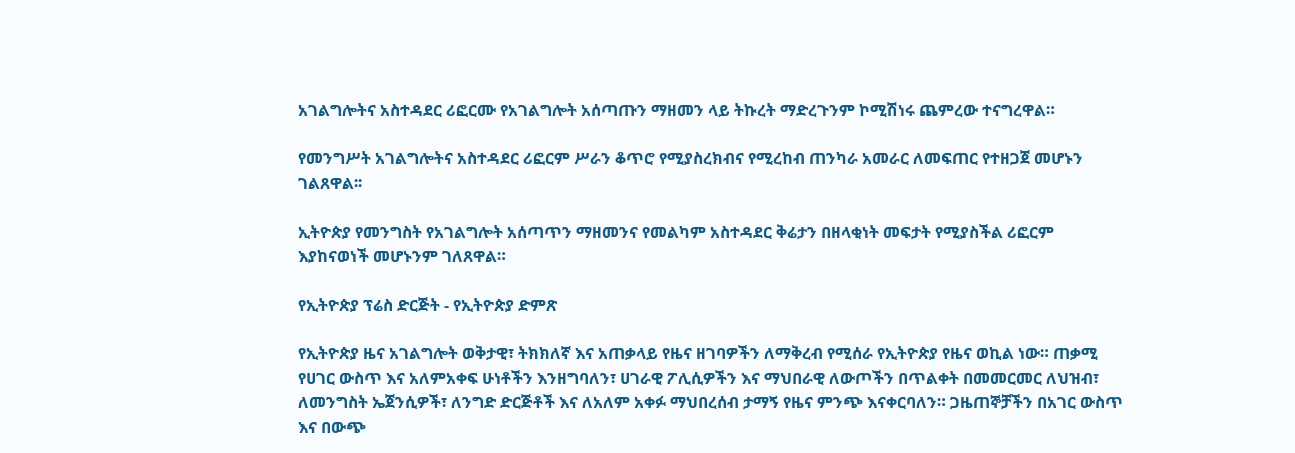አገልግሎትና አስተዳደር ሪፎርሙ የአገልግሎት አሰጣጡን ማዘመን ላይ ትኩረት ማድረጉንም ኮሚሽነሩ ጨምረው ተናግረዋል።

የመንግሥት አገልግሎትና አስተዳደር ሪፎርም ሥራን ቆጥሮ የሚያስረክብና የሚረከብ ጠንካራ አመራር ለመፍጠር የተዘጋጀ መሆኑን ገልጸዋል፡፡

ኢትዮጵያ የመንግስት የአገልግሎት አሰጣጥን ማዘመንና የመልካም አስተዳደር ቅሬታን በዘላቂነት መፍታት የሚያስችል ሪፎርም እያከናወነች መሆኑንም ገለጸዋል።

የኢትዮጵያ ፕሬስ ድርጅት - የኢትዮጵያ ድምጽ

የኢትዮጵያ ዜና አገልግሎት ወቅታዊ፣ ትክክለኛ እና አጠቃላይ የዜና ዘገባዎችን ለማቅረብ የሚሰራ የኢትዮጵያ የዜና ወኪል ነው። ጠቃሚ የሀገር ውስጥ እና አለምአቀፍ ሁነቶችን እንዘግባለን፣ ሀገራዊ ፖሊሲዎችን እና ማህበራዊ ለውጦችን በጥልቀት በመመርመር ለህዝብ፣ ለመንግስት ኤጀንሲዎች፣ ለንግድ ድርጅቶች እና ለአለም አቀፉ ማህበረሰብ ታማኝ የዜና ምንጭ እናቀርባለን። ጋዜጠኞቻችን በአገር ውስጥ እና በውጭ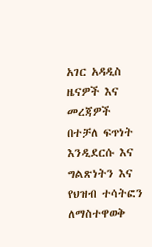አገር አዳዲስ ዜናዎች እና መረጃዎች በተቻለ ፍጥነት እንዲደርሱ እና ግልጽነትን እና የህዝብ ተሳትፎን ለማስተዋወቅ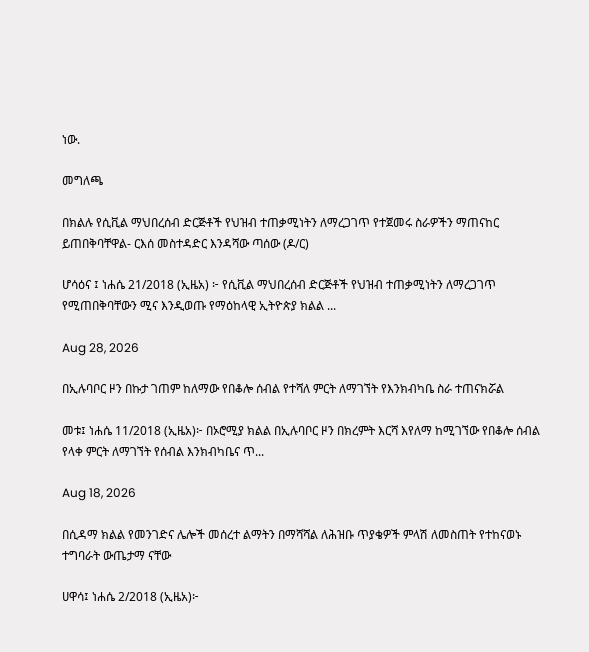ነው.

መግለጫ

በክልሉ የሲቪል ማህበረሰብ ድርጅቶች የህዝብ ተጠቃሚነትን ለማረጋገጥ የተጀመሩ ስራዎችን ማጠናከር ይጠበቅባቸዋል- ርእሰ መስተዳድር እንዳሻው ጣሰው (ዶ/ር)

ሆሳዕና ፤ ነሐሴ 21/2018 (ኢዜአ) ፦ የሲቪል ማህበረሰብ ድርጅቶች የህዝብ ተጠቃሚነትን ለማረጋገጥ የሚጠበቅባቸውን ሚና እንዲወጡ የማዕከላዊ ኢትዮጵያ ክልል ...

Aug 28, 2026

በኢሉባቦር ዞን በኩታ ገጠም ከለማው የበቆሎ ሰብል የተሻለ ምርት ለማገኘት የእንክብካቤ ስራ ተጠናክሯል

መቱ፤ ነሐሴ 11/2018 (ኢዜአ)፦ በኦሮሚያ ክልል በኢሉባቦር ዞን በክረምት እርሻ እየለማ ከሚገኘው የበቆሎ ሰብል የላቀ ምርት ለማገኘት የሰብል እንክብካቤና ጥ...

Aug 18, 2026

በሲዳማ ክልል የመንገድና ሌሎች መሰረተ ልማትን በማሻሻል ለሕዝቡ ጥያቄዎች ምላሽ ለመስጠት የተከናወኑ ተግባራት ውጤታማ ናቸው

ሀዋሳ፤ ነሐሴ 2/2018 (ኢዜአ)፦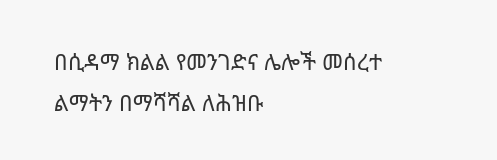በሲዳማ ክልል የመንገድና ሌሎች መሰረተ ልማትን በማሻሻል ለሕዝቡ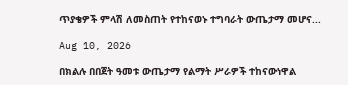ጥያቄዎች ምላሽ ለመስጠት የተከናወኑ ተግባራት ውጤታማ መሆና...

Aug 10, 2026

በክልሉ በበጀት ዓመቱ ውጤታማ የልማት ሥራዎች ተከናውነዋል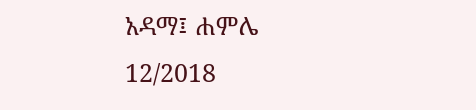አዳማ፤ ሐምሌ 12/2018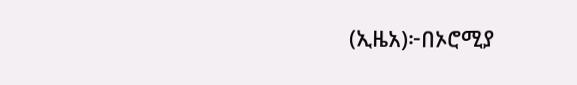(ኢዜአ)፦በኦሮሚያ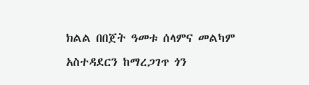ክልል በበጀት ዓመቱ ሰላምና መልካም አስተዳደርን ከማረጋገጥ ጎን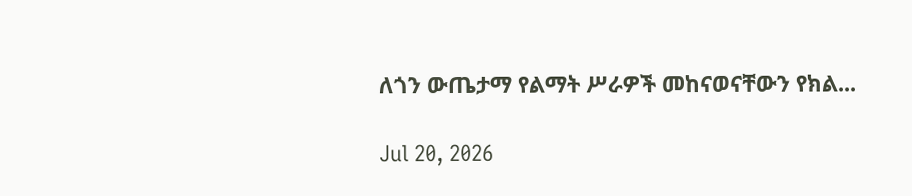ለጎን ውጤታማ የልማት ሥራዎች መከናወናቸውን የክል...

Jul 20, 2026